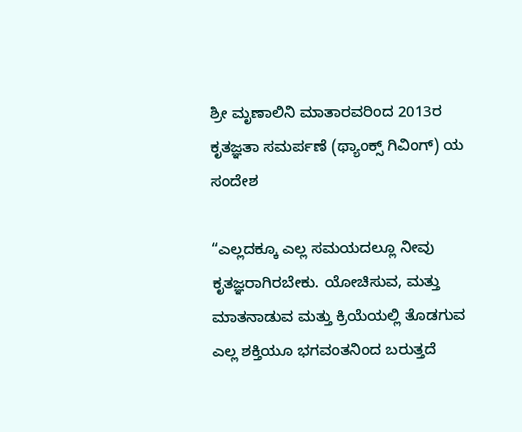ಶ್ರೀ ಮೃಣಾಲಿನಿ ಮಾತಾರವರಿಂದ 2013ರ ಕೃತಜ್ಞತಾ ಸಮರ್ಪಣೆ (ಥ್ಯಾಂಕ್ಸ್‌ ಗಿವಿಂಗ್‌) ಯ ಸಂದೇಶ

“ಎಲ್ಲದಕ್ಕೂ ಎಲ್ಲ ಸಮಯದಲ್ಲೂ ನೀವು ಕೃತಜ್ಞರಾಗಿರಬೇಕು. ಯೋಚಿಸುವ, ಮತ್ತು ಮಾತನಾಡುವ ಮತ್ತು ಕ್ರಿಯೆಯಲ್ಲಿ ತೊಡಗುವ ಎಲ್ಲ ಶಕ್ತಿಯೂ ಭಗವಂತನಿಂದ ಬರುತ್ತದೆ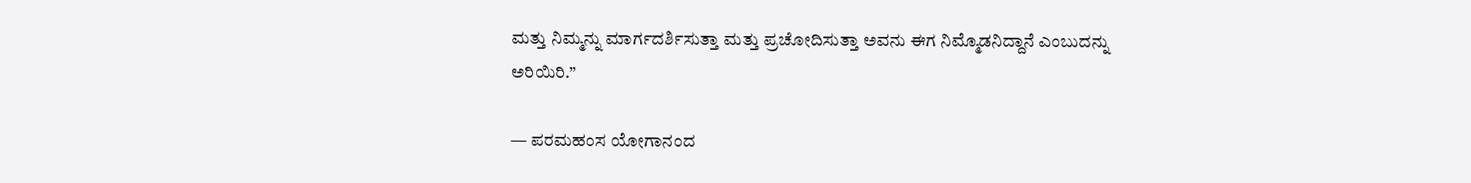ಮತ್ತು ನಿಮ್ಮನ್ನು ಮಾರ್ಗದರ್ಶಿಸುತ್ತಾ ಮತ್ತು ಪ್ರಚೋದಿಸುತ್ತಾ ಅವನು ಈಗ ನಿಮ್ಮೊಡನಿದ್ದಾನೆ ಎಂಬುದನ್ನು ಅರಿಯಿರಿ.”

— ಪರಮಹಂಸ ಯೋಗಾನಂದ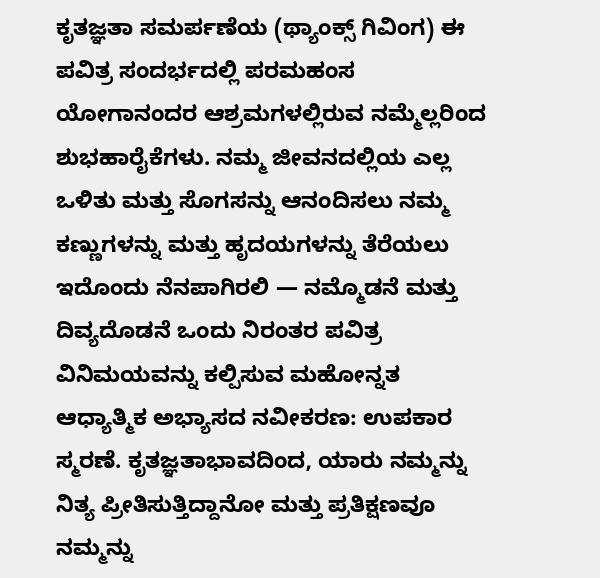ಕೃತಜ್ಞತಾ ಸಮರ್ಪಣೆಯ (ಥ್ಯಾಂಕ್ಸ್‌ ಗಿವಿಂಗ) ಈ ಪವಿತ್ರ ಸಂದರ್ಭದಲ್ಲಿ ಪರಮಹಂಸ ಯೋಗಾನಂದರ ಆಶ್ರಮಗಳಲ್ಲಿರುವ ನಮ್ಮೆಲ್ಲರಿಂದ ಶುಭಹಾರೈಕೆಗಳು. ನಮ್ಮ ಜೀವನದಲ್ಲಿಯ ಎಲ್ಲ ಒಳಿತು ಮತ್ತು ಸೊಗಸನ್ನು ಆನಂದಿಸಲು ನಮ್ಮ ಕಣ್ಣುಗಳನ್ನು ಮತ್ತು ಹೃದಯಗಳನ್ನು ತೆರೆಯಲು ಇದೊಂದು ನೆನಪಾಗಿರಲಿ — ನಮ್ಮೊಡನೆ ಮತ್ತು ದಿವ್ಯದೊಡನೆ ಒಂದು ನಿರಂತರ ಪವಿತ್ರ ವಿನಿಮಯವನ್ನು ಕಲ್ಪಿಸುವ ಮಹೋನ್ನತ ಆಧ್ಯಾತ್ಮಿಕ ಅಭ್ಯಾಸದ ನವೀಕರಣ: ಉಪಕಾರ ಸ್ಮರಣೆ. ಕೃತಜ್ಞತಾಭಾವದಿಂದ, ಯಾರು ನಮ್ಮನ್ನು ನಿತ್ಯ ಪ್ರೀತಿಸುತ್ತಿದ್ದಾನೋ ಮತ್ತು ಪ್ರತಿಕ್ಷಣವೂ ನಮ್ಮನ್ನು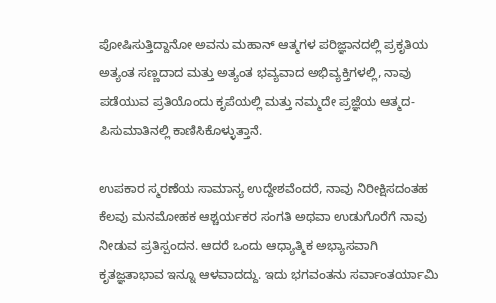ಪೋಷಿಸುತ್ತಿದ್ದಾನೋ ಅವನು ಮಹಾನ್‌ ಆತ್ಮಗಳ ಪರಿಜ್ಞಾನದಲ್ಲಿ ಪ್ರಕೃತಿಯ ಅತ್ಯಂತ ಸಣ್ಣದಾದ ಮತ್ತು ಅತ್ಯಂತ ಭವ್ಯವಾದ ಅಭಿವ್ಯಕ್ತಿಗಳಲ್ಲಿ, ನಾವು ಪಡೆಯುವ ಪ್ರತಿಯೊಂದು ಕೃಪೆಯಲ್ಲಿ ಮತ್ತು ನಮ್ಮದೇ ಪ್ರಜ್ಞೆಯ ಆತ್ಮದ-ಪಿಸುಮಾತಿನಲ್ಲಿ ಕಾಣಿಸಿಕೊಳ್ಳುತ್ತಾನೆ.

ಉಪಕಾರ ಸ್ಮರಣೆಯ ಸಾಮಾನ್ಯ ಉದ್ದೇಶವೆಂದರೆ, ನಾವು ನಿರೀಕ್ಷಿಸದಂತಹ ಕೆಲವು ಮನಮೋಹಕ ಆಶ್ಚರ್ಯಕರ ಸಂಗತಿ ಅಥವಾ ಉಡುಗೊರೆಗೆ ನಾವು ನೀಡುವ ಪ್ರತಿಸ್ಪಂದನ. ಆದರೆ ಒಂದು ಆಧ್ಯಾತ್ಮಿಕ ಅಭ್ಯಾಸವಾಗಿ ಕೃತಜ್ಞತಾಭಾವ ಇನ್ನೂ ಆಳವಾದದ್ದು. ಇದು ಭಗವಂತನು ಸರ್ವಾಂತರ್ಯಾಮಿ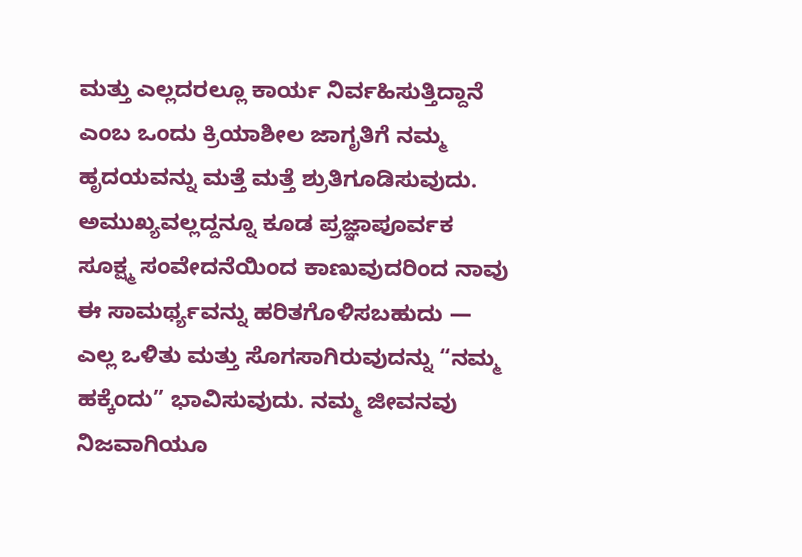ಮತ್ತು ಎಲ್ಲದರಲ್ಲೂ ಕಾರ್ಯ ನಿರ್ವಹಿಸುತ್ತಿದ್ದಾನೆ ಎಂಬ ಒಂದು ಕ್ರಿಯಾಶೀಲ ಜಾಗೃತಿಗೆ ನಮ್ಮ ಹೃದಯವನ್ನು ಮತ್ತೆ ಮತ್ತೆ ಶ್ರುತಿಗೂಡಿಸುವುದು. ಅಮುಖ್ಯವಲ್ಲದ್ದನ್ನೂ ಕೂಡ ಪ್ರಜ್ಞಾಪೂರ್ವಕ ಸೂಕ್ಷ್ಮ ಸಂವೇದನೆಯಿಂದ ಕಾಣುವುದರಿಂದ ನಾವು ಈ ಸಾಮರ್ಥ್ಯವನ್ನು ಹರಿತಗೊಳಿಸಬಹುದು — ಎಲ್ಲ ಒಳಿತು ಮತ್ತು ಸೊಗಸಾಗಿರುವುದನ್ನು “ನಮ್ಮ ಹಕ್ಕೆಂದು” ಭಾವಿಸುವುದು. ನಮ್ಮ ಜೀವನವು ನಿಜವಾಗಿಯೂ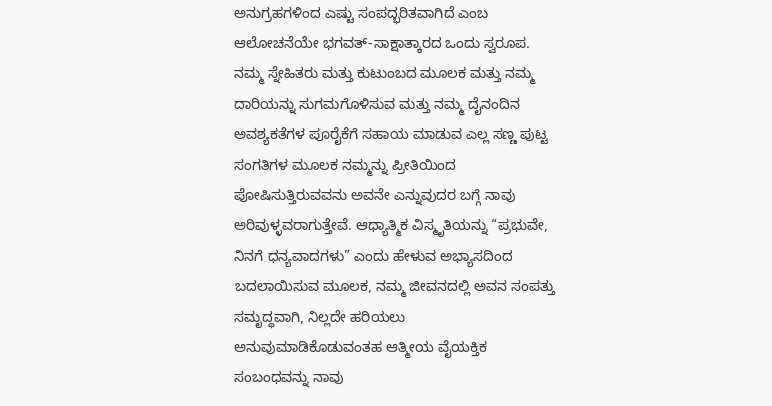ಅನುಗ್ರಹಗಳಿಂದ ಎಷ್ಟು ಸಂಪದ್ಭರಿತವಾಗಿದೆ ಎಂಬ ಆಲೋಚನೆಯೇ ಭಗವತ್‌-ಸಾಕ್ಷಾತ್ಕಾರದ ಒಂದು ಸ್ವರೂಪ. ನಮ್ಮ ಸ್ನೇಹಿತರು ಮತ್ತು ಕುಟುಂಬದ ಮೂಲಕ ಮತ್ತು ನಮ್ಮ ದಾರಿಯನ್ನು ಸುಗಮಗೊಳಿಸುವ ಮತ್ತು ನಮ್ಮ ದೈನಂದಿನ ಅವಶ್ಯಕತೆಗಳ ಪೂರೈಕೆಗೆ ಸಹಾಯ ಮಾಡುವ ಎಲ್ಲ ಸಣ್ಣ ಪುಟ್ಟ ಸಂಗತಿಗಳ ಮೂಲಕ ನಮ್ಮನ್ನು ಪ್ರೀತಿಯಿಂದ ಪೋಷಿಸುತ್ತಿರುವವನು ಅವನೇ ಎನ್ನುವುದರ ಬಗ್ಗೆ ನಾವು ಅರಿವುಳ್ಳವರಾಗುತ್ತೇವೆ. ಆಧ್ಯಾತ್ಮಿಕ ವಿಸ್ಮೃತಿಯನ್ನು “ಪ್ರಭುವೇ, ನಿನಗೆ ಧನ್ಯವಾದಗಳು” ಎಂದು ಹೇಳುವ ಅಭ್ಯಾಸದಿಂದ ಬದಲಾಯಿಸುವ ಮೂಲಕ, ನಮ್ಮ ಜೀವನದಲ್ಲಿ ಅವನ ಸಂಪತ್ತು ಸಮೃದ್ಧವಾಗಿ, ನಿಲ್ಲದೇ ಹರಿಯಲು ಅನುವುಮಾಡಿಕೊಡುವಂತಹ ಆತ್ಮೀಯ ವೈಯಕ್ತಿಕ ಸಂಬಂಧವನ್ನು ನಾವು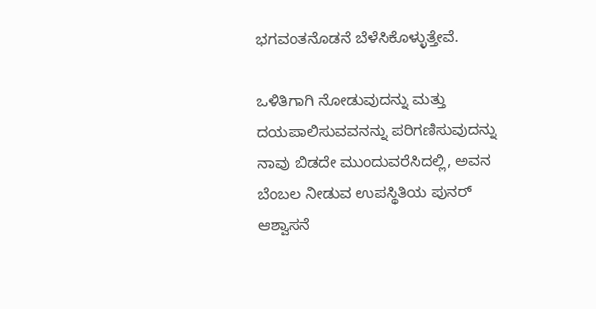ಭಗವಂತನೊಡನೆ ಬೆಳೆಸಿಕೊಳ್ಳುತ್ತೇವೆ.

ಒಳಿತಿಗಾಗಿ ನೋಡುವುದನ್ನು ಮತ್ತು ದಯಪಾಲಿಸುವವನನ್ನು ಪರಿಗಣಿಸುವುದನ್ನು ನಾವು ಬಿಡದೇ ಮುಂದುವರೆಸಿದಲ್ಲಿ, ಅವನ ಬೆಂಬಲ ನೀಡುವ ಉಪಸ್ಥಿತಿಯ ಪುನರ್‌ ಆಶ್ವಾಸನೆ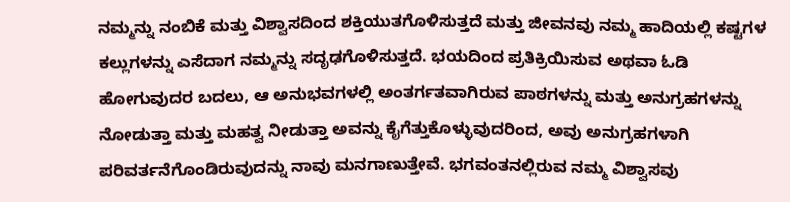ನಮ್ಮನ್ನು ನಂಬಿಕೆ ಮತ್ತು ವಿಶ್ವಾಸದಿಂದ ಶಕ್ತಿಯುತಗೊಳಿಸುತ್ತದೆ ಮತ್ತು ಜೀವನವು ನಮ್ಮ ಹಾದಿಯಲ್ಲಿ ಕಷ್ಟಗಳ ಕಲ್ಲುಗಳನ್ನು ಎಸೆದಾಗ ನಮ್ಮನ್ನು ಸದೃಢಗೊಳಿಸುತ್ತದೆ. ಭಯದಿಂದ ಪ್ರತಿಕ್ರಿಯಿಸುವ ಅಥವಾ ಓಡಿ ಹೋಗುವುದರ ಬದಲು, ಆ ಅನುಭವಗಳಲ್ಲಿ ಅಂತರ್ಗತವಾಗಿರುವ ಪಾಠಗಳನ್ನು ಮತ್ತು ಅನುಗ್ರಹಗಳನ್ನು ನೋಡುತ್ತಾ ಮತ್ತು ಮಹತ್ವ ನೀಡುತ್ತಾ ಅವನ್ನು ಕೈಗೆತ್ತುಕೊಳ್ಳುವುದರಿಂದ, ಅವು ಅನುಗ್ರಹಗಳಾಗಿ ಪರಿವರ್ತನೆಗೊಂಡಿರುವುದನ್ನು ನಾವು ಮನಗಾಣುತ್ತೇವೆ. ಭಗವಂತನಲ್ಲಿರುವ ನಮ್ಮ ವಿಶ್ವಾಸವು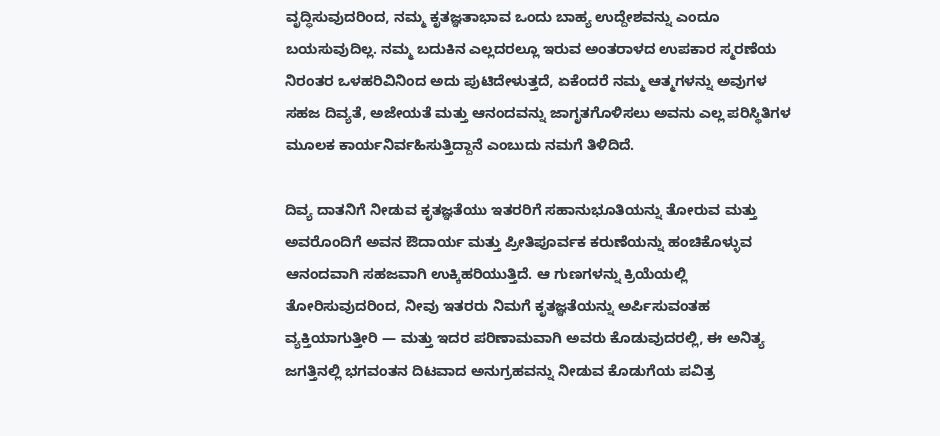ವೃದ್ಧಿಸುವುದರಿಂದ, ನಮ್ಮ ಕೃತಜ್ಞತಾಭಾವ ಒಂದು ಬಾಹ್ಯ ಉದ್ದೇಶವನ್ನು ಎಂದೂ ಬಯಸುವುದಿಲ್ಲ. ನಮ್ಮ ಬದುಕಿನ ಎಲ್ಲದರಲ್ಲೂ ಇರುವ ಅಂತರಾಳದ ಉಪಕಾರ ಸ್ಮರಣೆಯ ನಿರಂತರ ಒಳಹರಿವಿನಿಂದ ಅದು ಪುಟಿದೇಳುತ್ತದೆ, ಏಕೆಂದರೆ ನಮ್ಮ ಆತ್ಮಗಳನ್ನು ಅವುಗಳ ಸಹಜ ದಿವ್ಯತೆ, ಅಜೇಯತೆ ಮತ್ತು ಆನಂದವನ್ನು ಜಾಗೃತಗೊಳಿಸಲು ಅವನು ಎಲ್ಲ ಪರಿಸ್ಥಿತಿಗಳ ಮೂಲಕ ಕಾರ್ಯನಿರ್ವಹಿಸುತ್ತಿದ್ದಾನೆ ಎಂಬುದು ನಮಗೆ ತಿಳಿದಿದೆ.

ದಿವ್ಯ ದಾತನಿಗೆ ನೀಡುವ ಕೃತಜ್ಞತೆಯು ಇತರರಿಗೆ ಸಹಾನುಭೂತಿಯನ್ನು ತೋರುವ ಮತ್ತು ಅವರೊಂದಿಗೆ ಅವನ ಔದಾರ್ಯ ಮತ್ತು ಪ್ರೀತಿಪೂರ್ವಕ ಕರುಣೆಯನ್ನು ಹಂಚಿಕೊಳ್ಳುವ ಆನಂದವಾಗಿ ಸಹಜವಾಗಿ ಉಕ್ಕಿಹರಿಯುತ್ತಿದೆ. ಆ ಗುಣಗಳನ್ನು ಕ್ರಿಯೆಯಲ್ಲಿ ತೋರಿಸುವುದರಿಂದ, ನೀವು ಇತರರು ನಿಮಗೆ ಕೃತಜ್ಞತೆಯನ್ನು ಅರ್ಪಿಸುವಂತಹ ವ್ಯಕ್ತಿಯಾಗುತ್ತೀರಿ — ಮತ್ತು ಇದರ ಪರಿಣಾಮವಾಗಿ ಅವರು ಕೊಡುವುದರಲ್ಲಿ, ಈ ಅನಿತ್ಯ ಜಗತ್ತಿನಲ್ಲಿ ಭಗವಂತನ ದಿಟವಾದ ಅನುಗ್ರಹವನ್ನು ನೀಡುವ ಕೊಡುಗೆಯ ಪವಿತ್ರ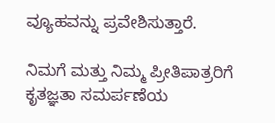ವ್ಯೂಹವನ್ನು ಪ್ರವೇಶಿಸುತ್ತಾರೆ.

ನಿಮಗೆ ಮತ್ತು ನಿಮ್ಮ ಪ್ರೀತಿಪಾತ್ರರಿಗೆ ಕೃತಜ್ಞತಾ ಸಮರ್ಪಣೆಯ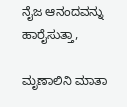ನೈಜ ಆನಂದವನ್ನು ಹಾರೈಸುತ್ತಾ,

ಮೃಣಾಲಿನಿ ಮಾತಾ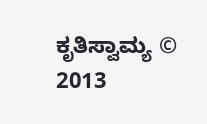ಕೃತಿಸ್ವಾಮ್ಯ © 2013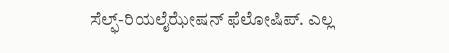ಸೆಲ್ಫ್‌-ರಿಯಲೈಝೇಷನ್‌ ಫೆಲೋಷಿಪ್‌. ಎಲ್ಲ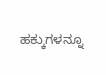ಹಕ್ಕುಗಳನ್ನೂ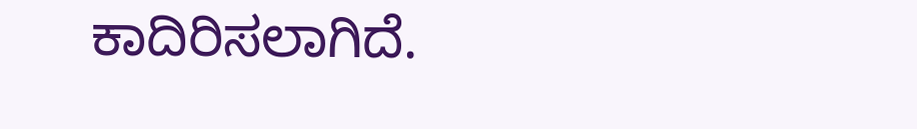ಕಾದಿರಿಸಲಾಗಿದೆ.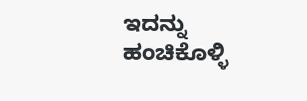ಇದನ್ನು ಹಂಚಿಕೊಳ್ಳಿ